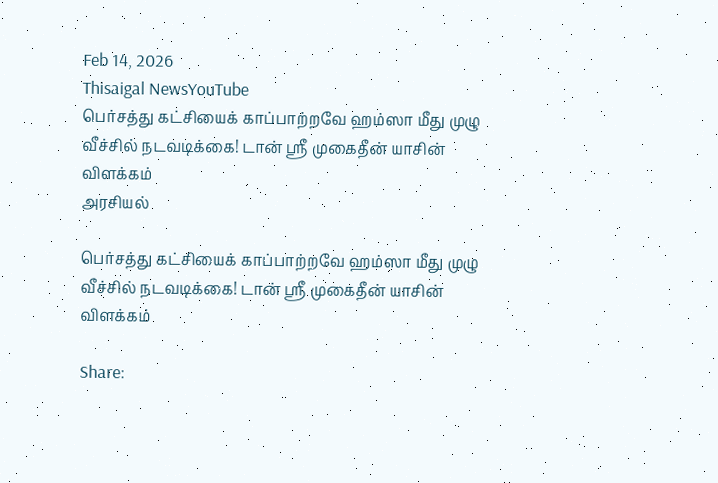Feb 14, 2026
Thisaigal NewsYouTube
பெர்சத்து கட்சியைக் காப்பாற்றவே ஹம்ஸா மீது முழு வீச்சில் நடவடிக்கை! டான் ஶ்ரீ முகைதீன் யாசின் விளக்கம்
அரசியல்

பெர்சத்து கட்சியைக் காப்பாற்றவே ஹம்ஸா மீது முழு வீச்சில் நடவடிக்கை! டான் ஶ்ரீ முகைதீன் யாசின் விளக்கம்

Share: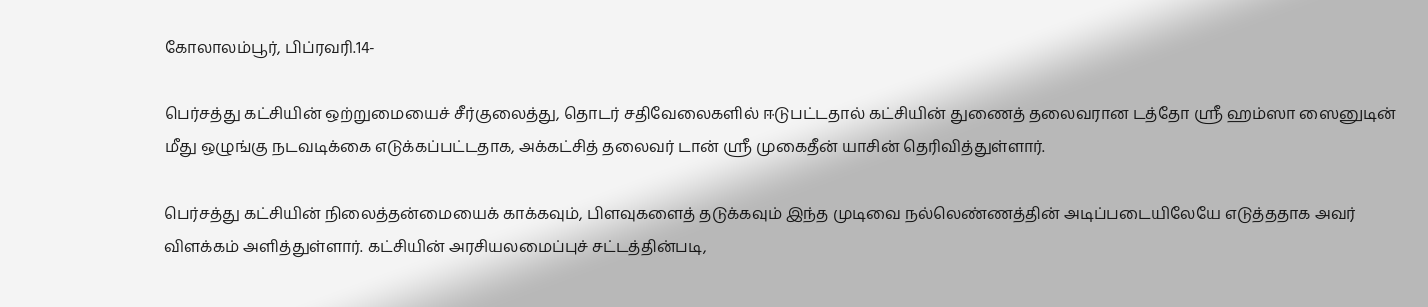கோலாலம்பூர், பிப்ரவரி.14-

பெர்சத்து கட்சியின் ஒற்றுமையைச் சீர்குலைத்து, தொடர் சதிவேலைகளில் ஈடுபட்டதால் கட்சியின் துணைத் தலைவரான டத்தோ ஶ்ரீ ஹம்ஸா ஸைனுடின் மீது ஒழுங்கு நடவடிக்கை எடுக்கப்பட்டதாக, அக்கட்சித் தலைவர் டான் ஶ்ரீ முகைதீன் யாசின் தெரிவித்துள்ளார்.

பெர்சத்து கட்சியின் நிலைத்தன்மையைக் காக்கவும், பிளவுகளைத் தடுக்கவும் இந்த முடிவை நல்லெண்ணத்தின் அடிப்படையிலேயே எடுத்ததாக அவர் விளக்கம் அளித்துள்ளார். கட்சியின் அரசியலமைப்புச் சட்டத்தின்படி,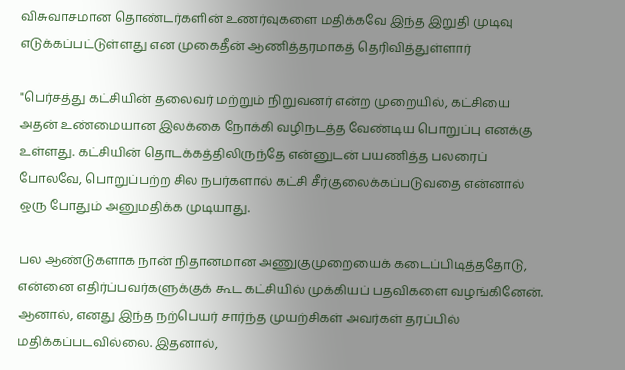விசுவாசமான தொண்டர்களின் உணர்வுகளை மதிக்கவே இந்த இறுதி முடிவு எடுக்கப்பட்டுள்ளது என முகைதீன் ஆணித்தரமாகத் தெரிவித்துள்ளார்

"பெர்சத்து கட்சியின் தலைவர் மற்றும் நிறுவனர் என்ற முறையில், கட்சியை அதன் உண்மையான இலக்கை நோக்கி வழிநடத்த வேண்டிய பொறுப்பு எனக்கு உள்ளது. கட்சியின் தொடக்கத்திலிருந்தே என்னுடன் பயணித்த பலரைப் போலவே, பொறுப்பற்ற சில நபர்களால் கட்சி சீர்குலைக்கப்படுவதை என்னால் ஒரு போதும் அனுமதிக்க முடியாது.

பல ஆண்டுகளாக நான் நிதானமான அணுகுமுறையைக் கடைப்பிடித்ததோடு, என்னை எதிர்ப்பவர்களுக்குக் கூட கட்சியில் முக்கியப் பதவிகளை வழங்கினேன். ஆனால், எனது இந்த நற்பெயர் சார்ந்த முயற்சிகள் அவர்கள் தரப்பில் மதிக்கப்படவில்லை. இதனால்,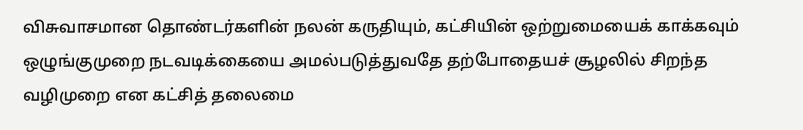விசுவாசமான தொண்டர்களின் நலன் கருதியும், கட்சியின் ஒற்றுமையைக் காக்கவும் ஒழுங்குமுறை நடவடிக்கையை அமல்படுத்துவதே தற்போதையச் சூழலில் சிறந்த வழிமுறை என கட்சித் தலைமை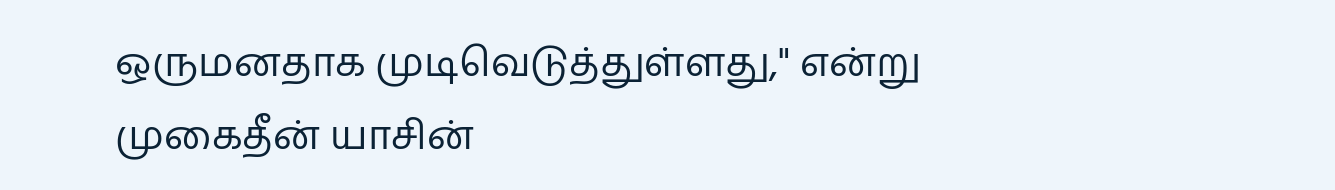ஒருமனதாக முடிவெடுத்துள்ளது," என்று முகைதீன் யாசின்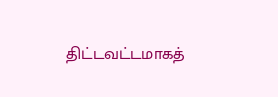திட்டவட்டமாகத்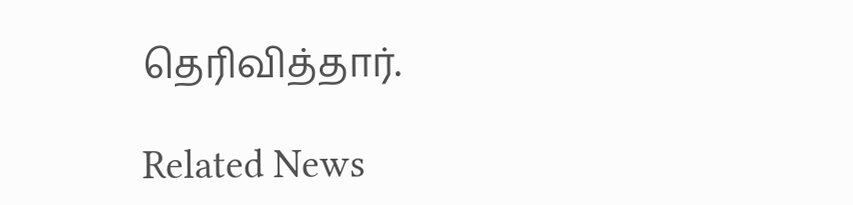தெரிவித்தார்.

Related News